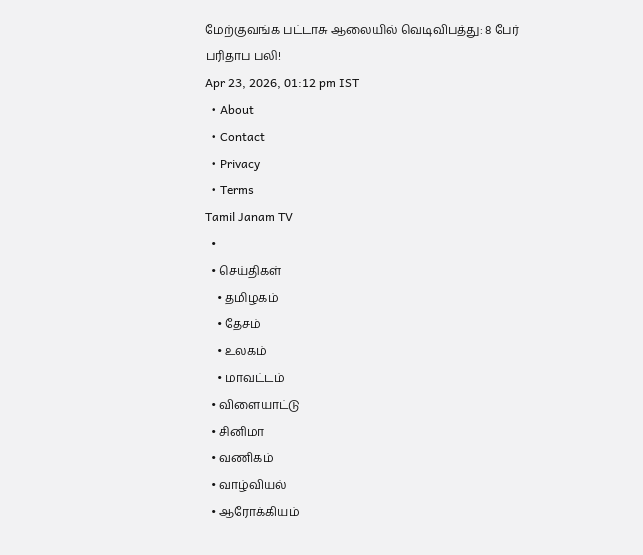மேற்குவங்க பட்டாசு ஆலையில் வெடிவிபத்து: 8 பேர் பரிதாப பலி!
Apr 23, 2026, 01:12 pm IST
  • About
  • Contact
  • Privacy
  • Terms
Tamil Janam TV
  •
  • செய்திகள்
    • தமிழகம்
    • தேசம்
    • உலகம்
    • மாவட்டம்
  • விளையாட்டு
  • சினிமா
  • வணிகம்
  • வாழ்வியல்
  • ஆரோக்கியம்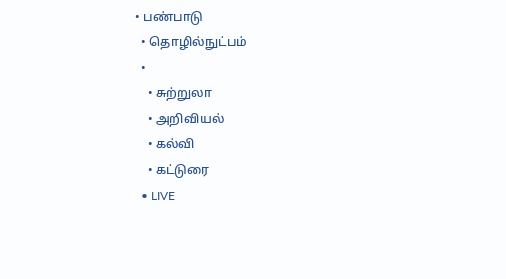• பண்பாடு
  • தொழில்நுட்பம்
  •
    • சுற்றுலா
    • அறிவியல்
    • கல்வி
    • கட்டுரை
  • LIVE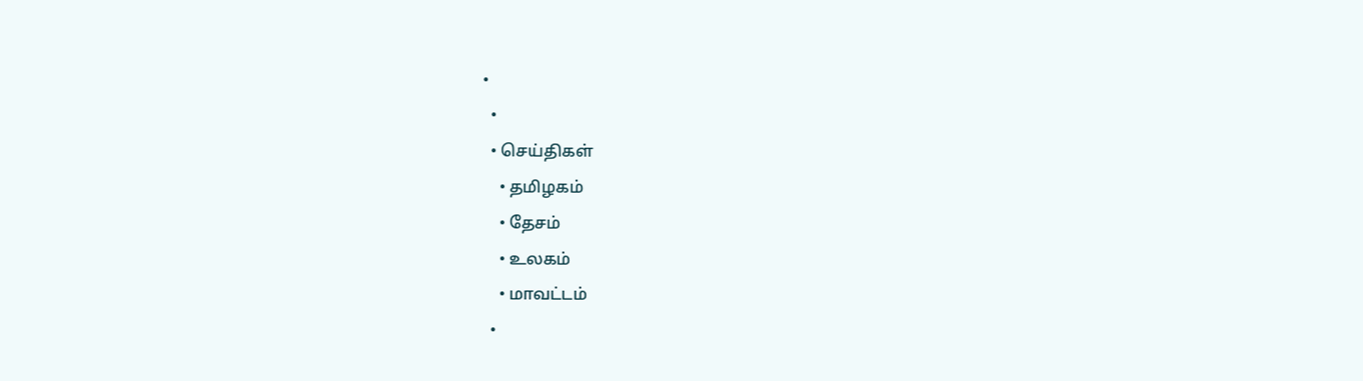•
  •
  • செய்திகள்
    • தமிழகம்
    • தேசம்
    • உலகம்
    • மாவட்டம்
  •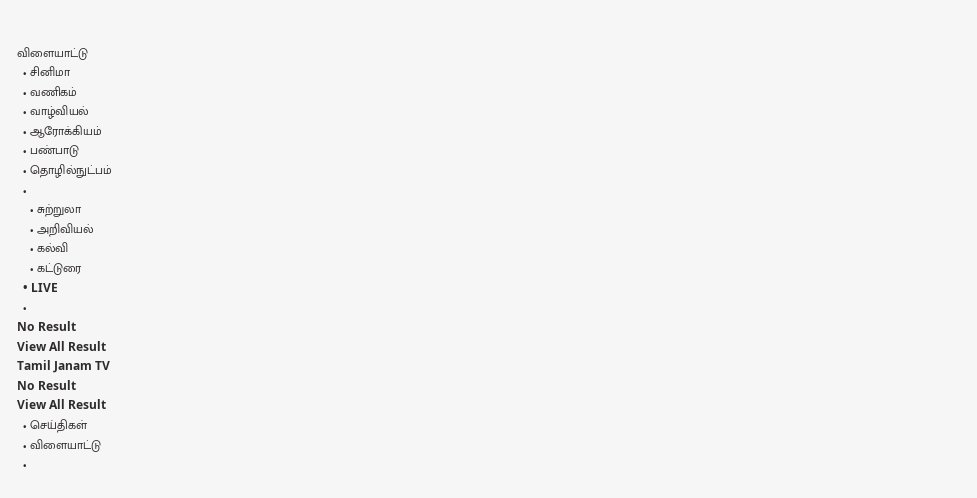விளையாட்டு
  • சினிமா
  • வணிகம்
  • வாழ்வியல்
  • ஆரோக்கியம்
  • பண்பாடு
  • தொழில்நுட்பம்
  •
    • சுற்றுலா
    • அறிவியல்
    • கல்வி
    • கட்டுரை
  • LIVE
  •
No Result
View All Result
Tamil Janam TV
No Result
View All Result
  • செய்திகள்
  • விளையாட்டு
  •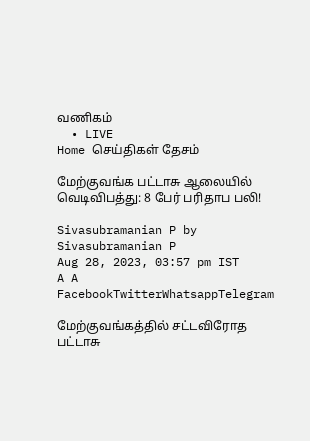வணிகம்
  • LIVE
Home செய்திகள் தேசம்

மேற்குவங்க பட்டாசு ஆலையில் வெடிவிபத்து: 8 பேர் பரிதாப பலி!

Sivasubramanian P by Sivasubramanian P
Aug 28, 2023, 03:57 pm IST
A A
FacebookTwitterWhatsappTelegram

மேற்குவங்கத்தில் சட்டவிரோத பட்டாசு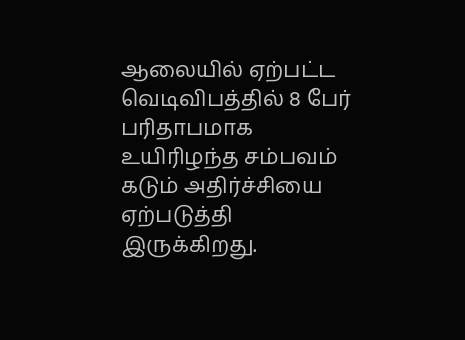ஆலையில் ஏற்பட்ட வெடிவிபத்தில் 8 பேர் பரிதாபமாக உயிரிழந்த சம்பவம் கடும் அதிர்ச்சியை ஏற்படுத்தி இருக்கிறது.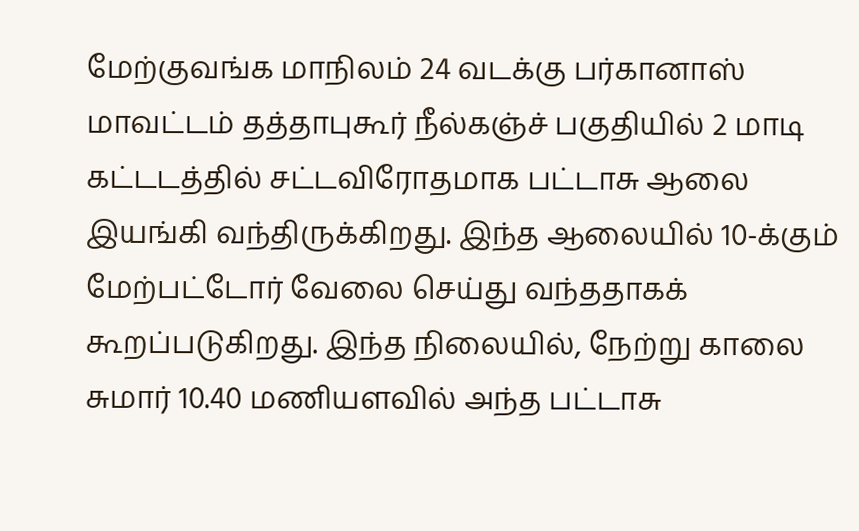மேற்குவங்க மாநிலம் 24 வடக்கு பர்கானாஸ் மாவட்டம் தத்தாபுகூர் நீல்கஞ்ச் பகுதியில் 2 மாடி கட்டடத்தில் சட்டவிரோதமாக பட்டாசு ஆலை இயங்கி வந்திருக்கிறது. இந்த ஆலையில் 10-க்கும் மேற்பட்டோர் வேலை செய்து வந்ததாகக் கூறப்படுகிறது. இந்த நிலையில், நேற்று காலை சுமார் 10.40 மணியளவில் அந்த பட்டாசு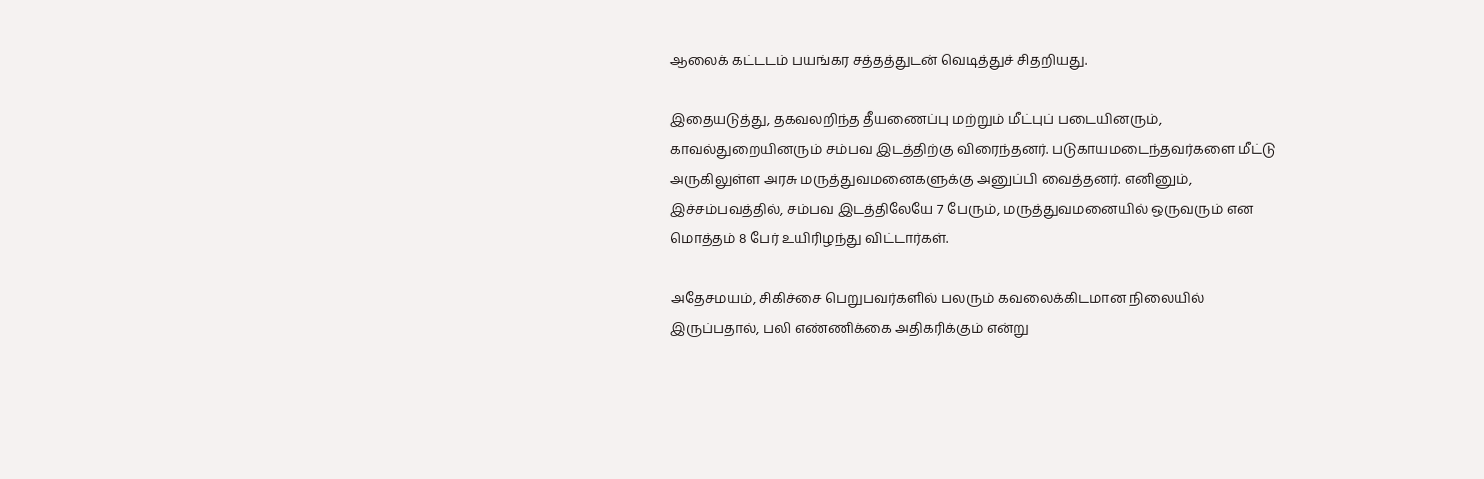ஆலைக் கட்டடம் பயங்கர சத்தத்துடன் வெடித்துச் சிதறியது.

இதையடுத்து, தகவலறிந்த தீயணைப்பு மற்றும் மீட்புப் படையினரும், காவல்துறையினரும் சம்பவ இடத்திற்கு விரைந்தனர். படுகாயமடைந்தவர்களை மீட்டு அருகிலுள்ள அரசு மருத்துவமனைகளுக்கு அனுப்பி வைத்தனர். எனினும், இச்சம்பவத்தில், சம்பவ இடத்திலேயே 7 பேரும், மருத்துவமனையில் ஒருவரும் என மொத்தம் 8 பேர் உயிரிழந்து விட்டார்கள்.

அதேசமயம், சிகிச்சை பெறுபவர்களில் பலரும் கவலைக்கிடமான நிலையில் இருப்பதால், பலி எண்ணிக்கை அதிகரிக்கும் என்று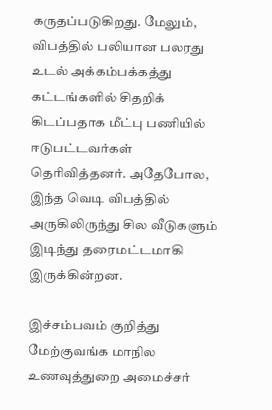கருதப்படுகிறது. மேலும், விபத்தில் பலியான பலரது உடல் அக்கம்பக்கத்து கட்டங்களில் சிதறிக் கிடப்பதாக மீட்பு பணியில் ஈடுபட்டவர்கள் தெரிவித்தனர். அதேபோல, இந்த வெடி விபத்தில் அருகிலிருந்து சில வீடுகளும் இடிந்து தரைமட்டமாகி இருக்கின்றன.

இச்சம்பவம் குறித்து மேற்குவங்க மாநில உணவுத்துறை அமைச்சர்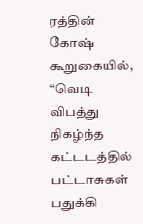ரத்தின் கோஷ் கூறுகையில், “வெடி விபத்து நிகழ்ந்த கட்டடத்தில் பட்டாசுகள் பதுக்கி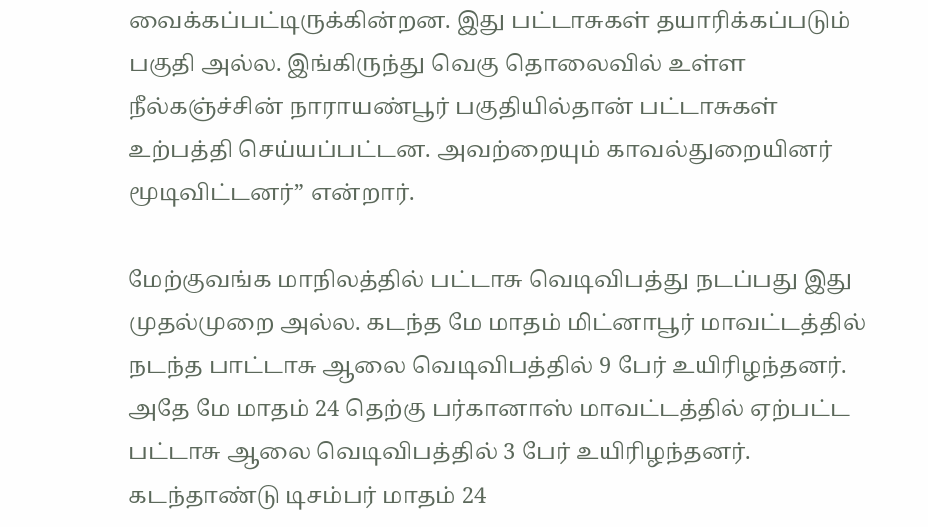வைக்கப்பட்டிருக்கின்றன. இது பட்டாசுகள் தயாரிக்கப்படும் பகுதி அல்ல. இங்கிருந்து வெகு தொலைவில் உள்ள நீல்கஞ்ச்சின் நாராயண்பூர் பகுதியில்தான் பட்டாசுகள் உற்பத்தி செய்யப்பட்டன. அவற்றையும் காவல்துறையினர் மூடிவிட்டனர்” என்றார்.

மேற்குவங்க மாநிலத்தில் பட்டாசு வெடிவிபத்து நடப்பது இது முதல்முறை அல்ல. கடந்த மே மாதம் மிட்னாபூர் மாவட்டத்தில் நடந்த பாட்டாசு ஆலை வெடிவிபத்தில் 9 பேர் உயிரிழந்தனர். அதே மே மாதம் 24 தெற்கு பர்கானாஸ் மாவட்டத்தில் ஏற்பட்ட பட்டாசு ஆலை வெடிவிபத்தில் 3 பேர் உயிரிழந்தனர். கடந்தாண்டு டிசம்பர் மாதம் 24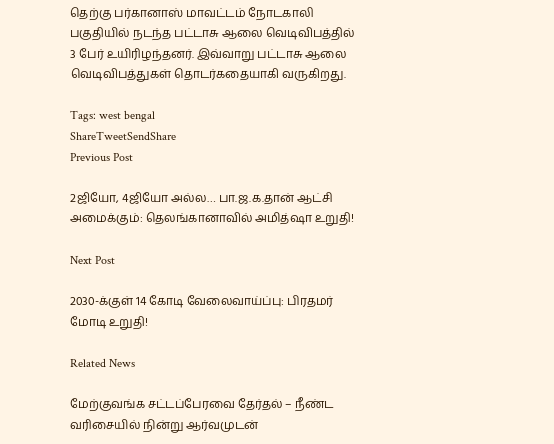தெற்கு பர்கானாஸ் மாவட்டம் நோடகாலி பகுதியில் நடந்த பட்டாசு ஆலை வெடிவிபத்தில் 3 பேர் உயிரிழந்தனர். இவ்வாறு பட்டாசு ஆலை வெடிவிபத்துகள் தொடர்கதையாகி வருகிறது.

Tags: west bengal
ShareTweetSendShare
Previous Post

2ஜியோ, 4ஜியோ அல்ல… பா.ஜ.க.தான் ஆட்சி அமைக்கும்: தெலங்கானாவில் அமித்ஷா உறுதி!

Next Post

2030-க்குள் 14 கோடி வேலைவாய்ப்பு: பிரதமர் மோடி உறுதி!

Related News

மேற்குவங்க சட்டப்பேரவை தேர்தல் – நீண்ட வரிசையில் நின்று ஆர்வமுடன்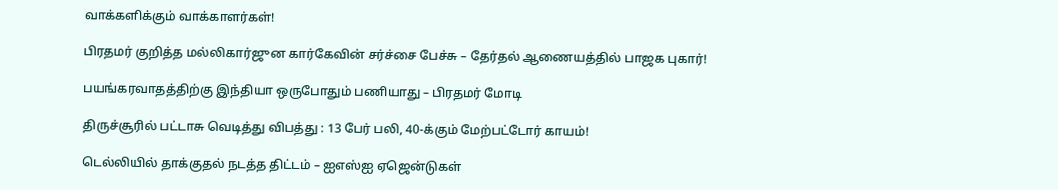வாக்களிக்கும் வாக்காளர்கள்!

பிரதமர் குறித்த மல்லிகார்ஜுன கார்கேவின் சர்ச்சை பேச்சு – தேர்தல் ஆணையத்தில் பாஜக புகார்!

பயங்கரவாதத்திற்கு இந்தியா ஒருபோதும் பணியாது – பிரதமர் மோடி

திருச்சூரில் பட்டாசு வெடித்து விபத்து : 13 பேர் பலி, 40-க்கும் மேற்பட்டோர் காயம்!

டெல்லியில் தாக்குதல் நடத்த திட்டம் – ஐஎஸ்ஐ ஏஜென்டுகள்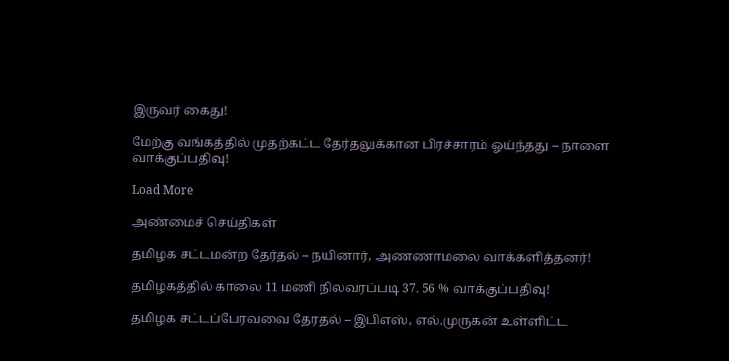இருவர் கைது!

மேற்கு வங்கத்தில் முதற்கட்ட தேர்தலுக்கான பிரச்சாரம் ஓய்ந்தது – நாளை வாக்குப்பதிவு!

Load More

அண்மைச் செய்திகள்

தமிழக சட்டமன்ற தேர்தல் – நயினார், அணணாமலை வாக்களித்தனர்!

தமிழகத்தில் காலை 11 மணி நிலவரப்படி 37. 56 % வாக்குப்பதிவு!

தமிழக சட்டப்பேரவவை தேரதல் – இபிஎஸ், எல்.முருகன் உள்ளிட்ட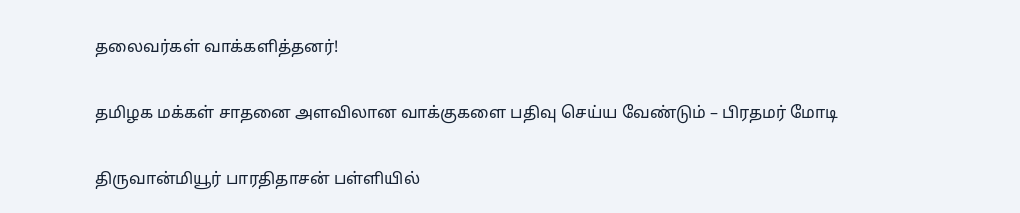தலைவர்கள் வாக்களித்தனர்!

தமிழக மக்கள் சாதனை அளவிலான வாக்குகளை பதிவு செய்ய வேண்டும் – பிரதமர் மோடி

திருவான்மியூர் பாரதிதாசன் பள்ளியில்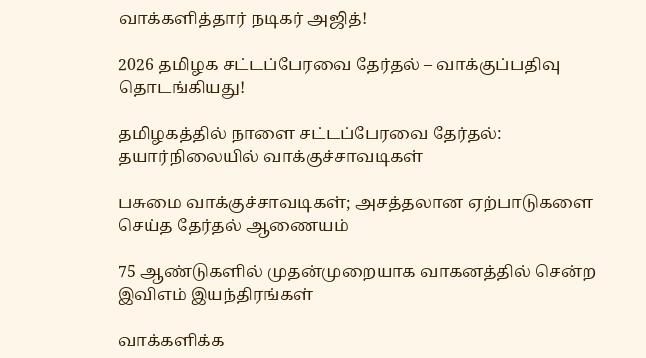வாக்களித்தார் நடிகர் அஜித்!

2026 தமிழக சட்டப்பேரவை தேர்தல் – வாக்குப்பதிவு தொடங்கியது!

தமிழகத்தில் நாளை சட்டப்பேரவை தேர்தல்:  தயார்நிலையில் வாக்குச்சாவடிகள்

பசுமை வாக்குச்சாவடிகள்; அசத்தலான ஏற்பாடுகளை செய்த தேர்தல் ஆணையம்

75 ஆண்டுகளில் முதன்முறையாக வாகனத்தில் சென்ற இவிஎம் இயந்திரங்கள்

வாக்களிக்க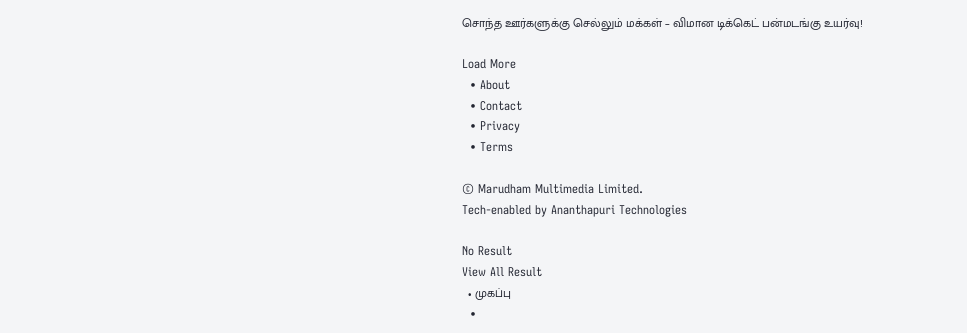சொந்த ஊர்களுக்கு செல்லும் மக்கள் – விமான டிக்கெட் பன்மடங்கு உயர்வு!

Load More
  • About
  • Contact
  • Privacy
  • Terms

© Marudham Multimedia Limited.
Tech-enabled by Ananthapuri Technologies

No Result
View All Result
  • முகப்பு
  •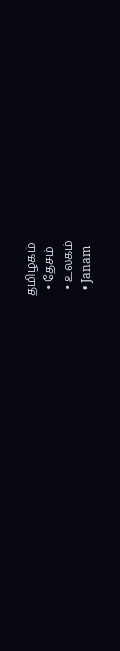தமிழகம்
  • தேசம்
  • உலகம்
  • Janam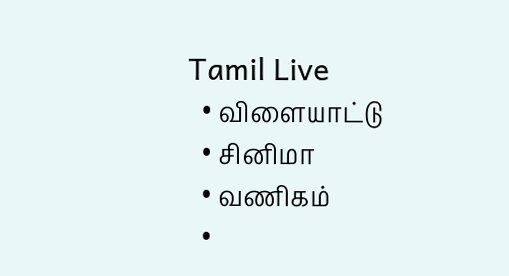Tamil Live
  • விளையாட்டு
  • சினிமா
  • வணிகம்
  •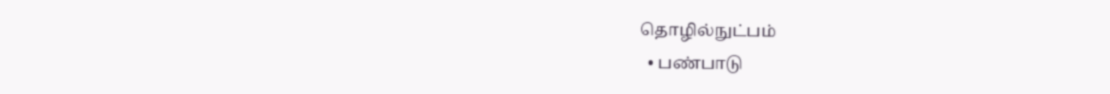தொழில்நுட்பம்
  • பண்பாடு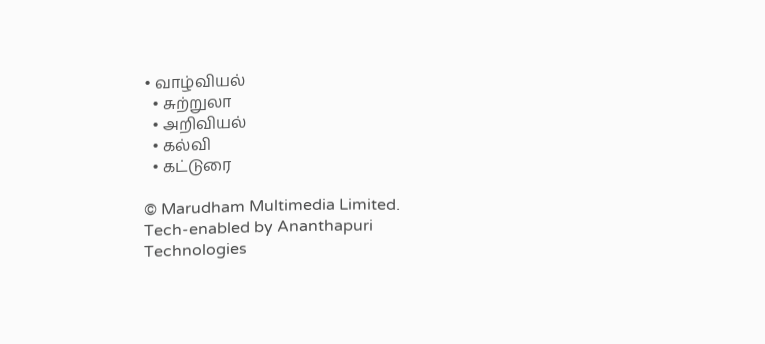• வாழ்வியல்
  • சுற்றுலா
  • அறிவியல்
  • கல்வி
  • கட்டுரை

© Marudham Multimedia Limited.
Tech-enabled by Ananthapuri Technologies